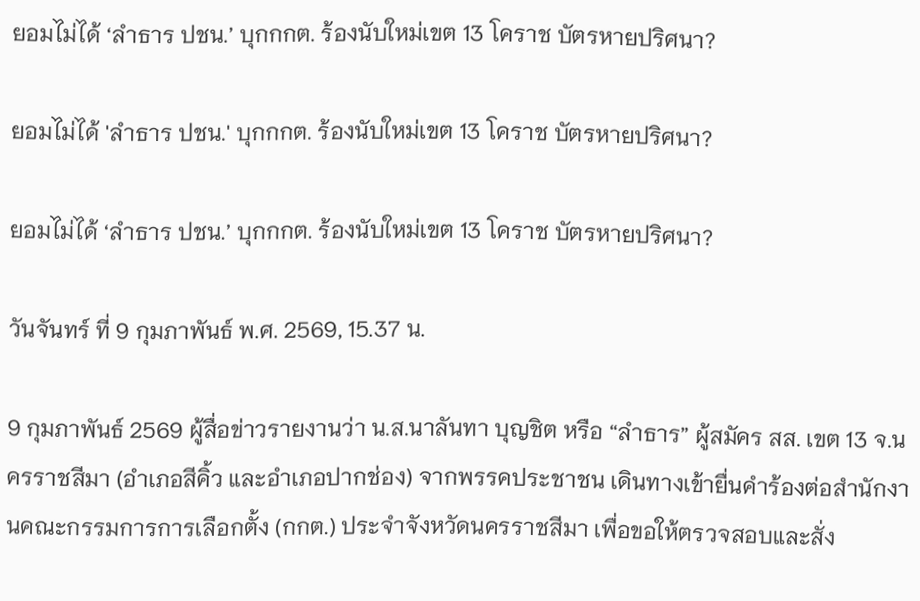ยอมไม่ได้ ‘ลำธาร ปชน.’ บุกกกต. ร้องนับใหม่เขต 13 โคราช บัตรหายปริศนา?

ยอมไม่ได้ 'ลำธาร ปชน.' บุกกกต. ร้องนับใหม่เขต 13 โคราช บัตรหายปริศนา?

ยอมไม่ได้ ‘ลำธาร ปชน.’ บุกกกต. ร้องนับใหม่เขต 13 โคราช บัตรหายปริศนา?

วันจันทร์ ที่ 9 กุมภาพันธ์ พ.ศ. 2569, 15.37 น.

9 กุมภาพันธ์ 2569 ผู้สื่อข่าวรายงานว่า น.ส.นาลันทา บุญชิต หรือ “ลำธาร” ผู้สมัคร สส. เขต 13 จ.นครราชสีมา (อำเภอสีคิ้ว และอำเภอปากช่อง) จากพรรคประชาชน เดินทางเข้ายื่นคำร้องต่อสำนักงานคณะกรรมการการเลือกตั้ง (กกต.) ประจำจังหวัดนครราชสีมา เพื่อขอให้ตรวจสอบและสั่ง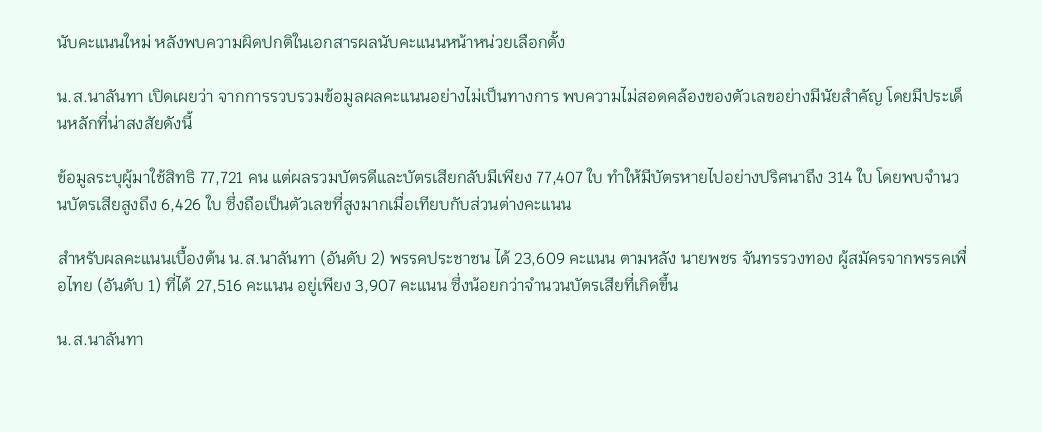นับคะแนนใหม่ หลังพบความผิดปกติในเอกสารผลนับคะแนนหน้าหน่วยเลือกตั้ง

น.ส.นาลันทา เปิดเผยว่า จากการรวบรวมข้อมูลผลคะแนนอย่างไม่เป็นทางการ พบความไม่สอดคล้องของตัวเลขอย่างมีนัยสำคัญ โดยมีประเด็นหลักที่น่าสงสัยดังนี้

ข้อมูลระบุผู้มาใช้สิทธิ 77,721 คน แต่ผลรวมบัตรดีและบัตรเสียกลับมีเพียง 77,407 ใบ ทำให้มีบัตรหายไปอย่างปริศนาถึง 314 ใบ โดยพบจำนวนบัตรเสียสูงถึง 6,426 ใบ ซึ่งถือเป็นตัวเลขที่สูงมากเมื่อเทียบกับส่วนต่างคะแนน

สำหรับผลคะแนนเบื้องต้น น.ส.นาลันทา (อันดับ 2) พรรคประชาชน ได้ 23,609 คะแนน ตามหลัง นายพชร จันทรรวงทอง ผู้สมัครจากพรรคเพื่อไทย (อันดับ 1) ที่ได้ 27,516 คะแนน อยู่เพียง 3,907 คะแนน ซึ่งน้อยกว่าจำนวนบัตรเสียที่เกิดขึ้น

น.ส.นาลันทา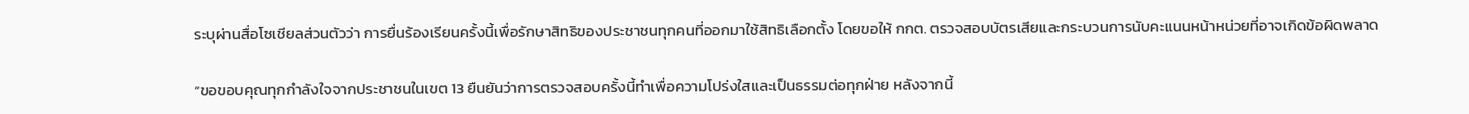ระบุผ่านสื่อโซเชียลส่วนตัวว่า การยื่นร้องเรียนครั้งนี้เพื่อรักษาสิทธิของประชาชนทุกคนที่ออกมาใช้สิทธิเลือกตั้ง โดยขอให้ กกต. ตรวจสอบบัตรเสียและกระบวนการนับคะแนนหน้าหน่วยที่อาจเกิดข้อผิดพลาด

“ขอขอบคุณทุกกำลังใจจากประชาชนในเขต 13 ยืนยันว่าการตรวจสอบครั้งนี้ทำเพื่อความโปร่งใสและเป็นธรรมต่อทุกฝ่าย หลังจากนี้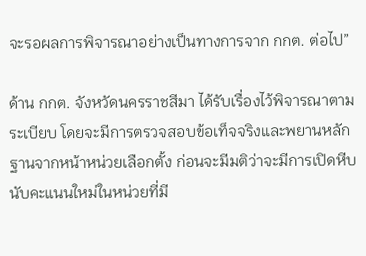จะรอผลการพิจารณาอย่างเป็นทางการจาก กกต. ต่อไป”

ด้าน กกต. จังหวัดนครราชสีมา ได้รับเรื่องไว้พิจารณาตามระเบียบ โดยจะมีการตรวจสอบข้อเท็จจริงและพยานหลักฐานจากหน้าหน่วยเลือกตั้ง ก่อนจะมีมติว่าจะมีการเปิดหีบนับคะแนนใหม่ในหน่วยที่มี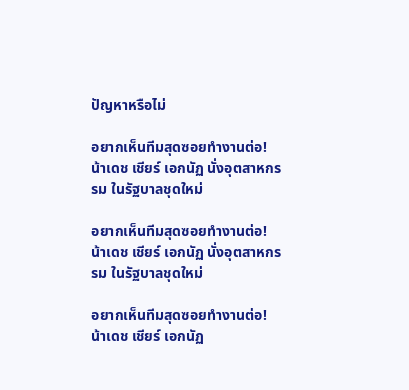ปัญหาหรือไม่

อยากเห็นทีมสุดซอยทำงานต่อ! น้าเดช เชียร์ เอกนัฏ นั่งอุตสาหกรรม ในรัฐบาลชุดใหม่

อยากเห็นทีมสุดซอยทำงานต่อ! น้าเดช เชียร์ เอกนัฏ นั่งอุตสาหกรรม ในรัฐบาลชุดใหม่

อยากเห็นทีมสุดซอยทำงานต่อ! น้าเดช เชียร์ เอกนัฏ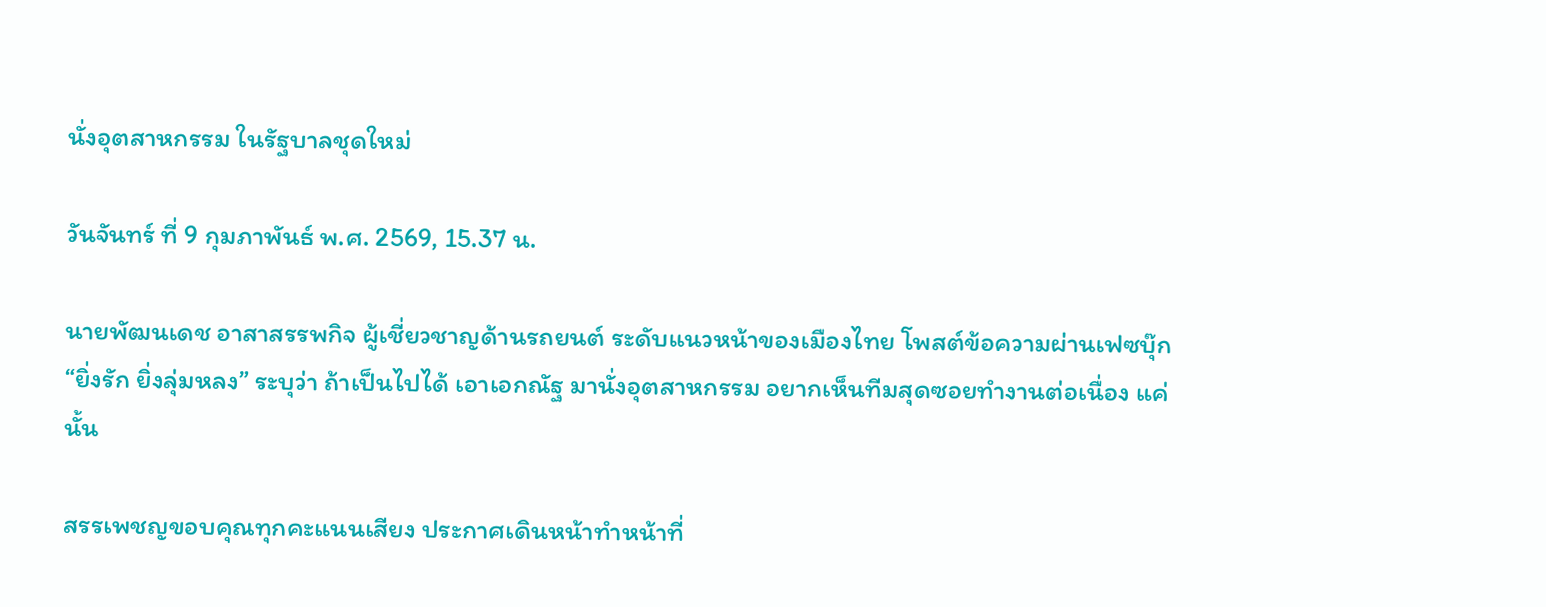นั่งอุตสาหกรรม ในรัฐบาลชุดใหม่

วันจันทร์ ที่ 9 กุมภาพันธ์ พ.ศ. 2569, 15.37 น.

นายพัฒนเดช อาสาสรรพกิจ ผู้เชี่ยวชาญด้านรถยนต์ ระดับแนวหน้าของเมืองไทย โพสต์ข้อความผ่านเฟซบุ๊ก “ยิ่งรัก ยิ่งลุ่มหลง” ระบุว่า ถ้าเป็นไปได้ เอาเอกณัฐ มานั่งอุตสาหกรรม อยากเห็นทีมสุดซอยทำงานต่อเนื่อง แค่นั้น

สรรเพชญขอบคุณทุกคะแนนเสียง ประกาศเดินหน้าทำหน้าที่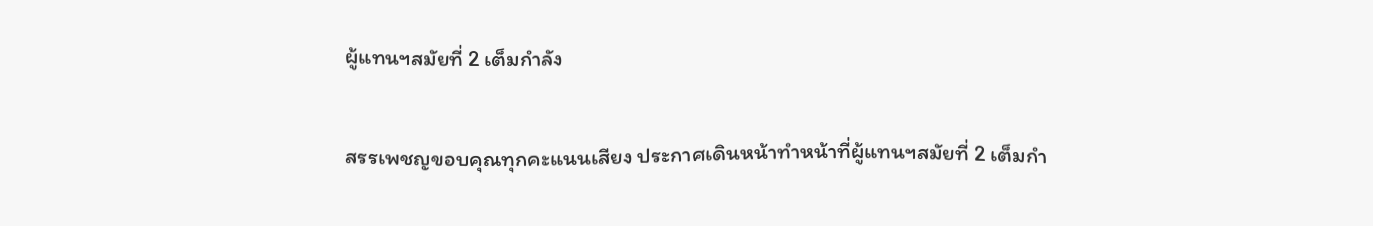ผู้แทนฯสมัยที่ 2 เต็มกำลัง

สรรเพชญขอบคุณทุกคะแนนเสียง ประกาศเดินหน้าทำหน้าที่ผู้แทนฯสมัยที่ 2 เต็มกำ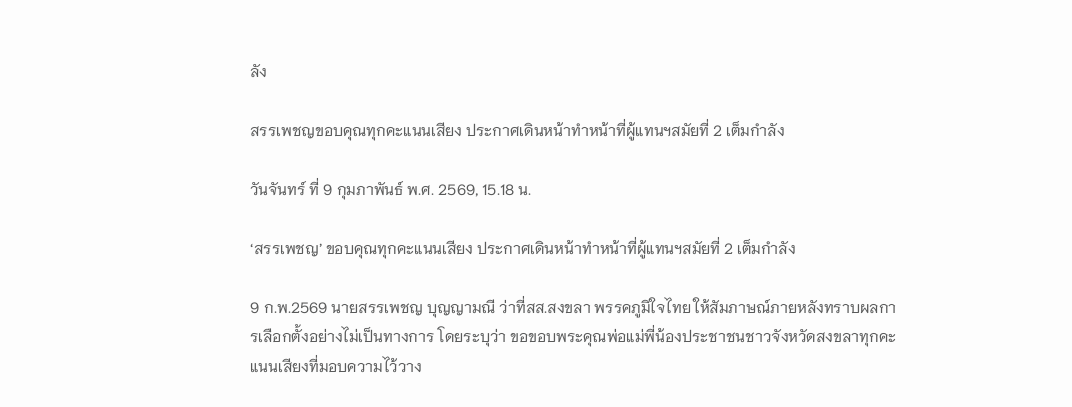ลัง

สรรเพชญขอบคุณทุกคะแนนเสียง ประกาศเดินหน้าทำหน้าที่ผู้แทนฯสมัยที่ 2 เต็มกำลัง

วันจันทร์ ที่ 9 กุมภาพันธ์ พ.ศ. 2569, 15.18 น.

‘สรรเพชญ’ ขอบคุณทุกคะแนนเสียง ประกาศเดินหน้าทำหน้าที่ผู้แทนฯสมัยที่ 2 เต็มกำลัง

9 ก.พ.2569 นายสรรเพชญ บุญญามณี ว่าที่สส.สงขลา พรรคภูมิใจไทย ให้สัมภาษณ์ภายหลังทราบผลการเลือกตั้งอย่างไม่เป็นทางการ โดยระบุว่า ขอขอบพระคุณพ่อแม่พี่น้องประชาชนชาวจังหวัดสงขลาทุกคะแนนเสียงที่มอบความไว้วาง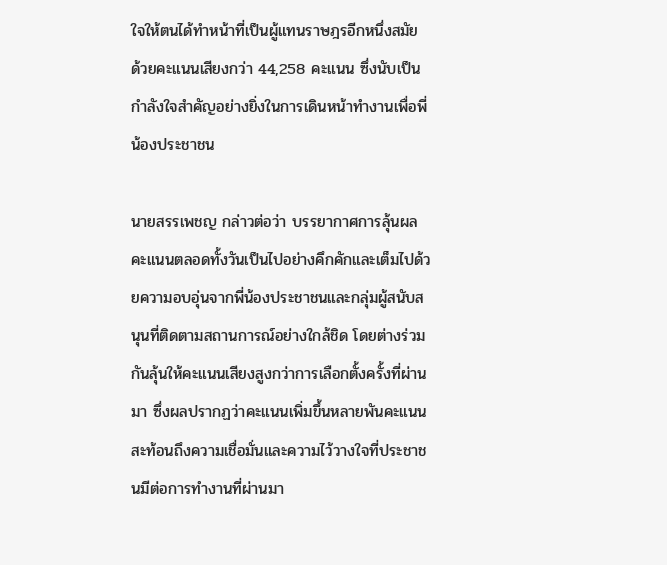ใจให้ตนได้ทำหน้าที่เป็นผู้แทนราษฎรอีกหนึ่งสมัย ด้วยคะแนนเสียงกว่า 44,258 คะแนน ซึ่งนับเป็นกำลังใจสำคัญอย่างยิ่งในการเดินหน้าทำงานเพื่อพี่น้องประชาชน

นายสรรเพชญ กล่าวต่อว่า บรรยากาศการลุ้นผลคะแนนตลอดทั้งวันเป็นไปอย่างคึกคักและเต็มไปด้วยความอบอุ่นจากพี่น้องประชาชนและกลุ่มผู้สนับสนุนที่ติดตามสถานการณ์อย่างใกล้ชิด โดยต่างร่วมกันลุ้นให้คะแนนเสียงสูงกว่าการเลือกตั้งครั้งที่ผ่านมา ซึ่งผลปรากฏว่าคะแนนเพิ่มขึ้นหลายพันคะแนน สะท้อนถึงความเชื่อมั่นและความไว้วางใจที่ประชาชนมีต่อการทำงานที่ผ่านมา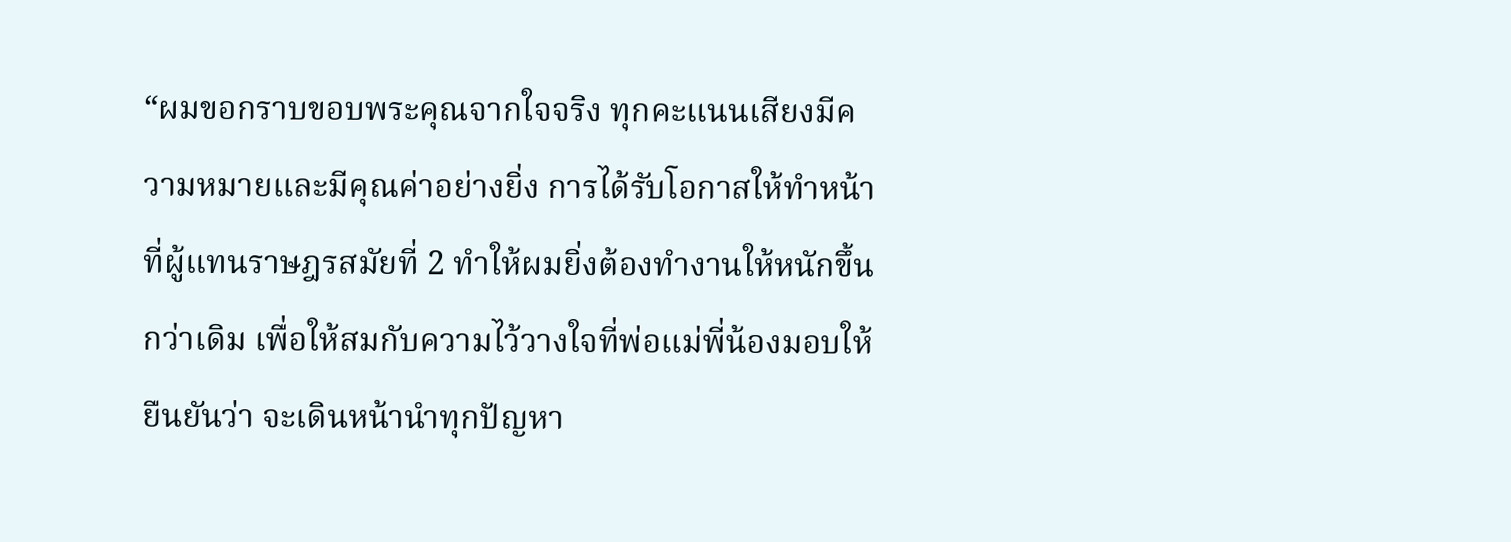“ผมขอกราบขอบพระคุณจากใจจริง ทุกคะแนนเสียงมีความหมายและมีคุณค่าอย่างยิ่ง การได้รับโอกาสให้ทำหน้าที่ผู้แทนราษฎรสมัยที่ 2 ทำให้ผมยิ่งต้องทำงานให้หนักขึ้นกว่าเดิม เพื่อให้สมกับความไว้วางใจที่พ่อแม่พี่น้องมอบให้ยืนยันว่า จะเดินหน้านำทุกปัญหา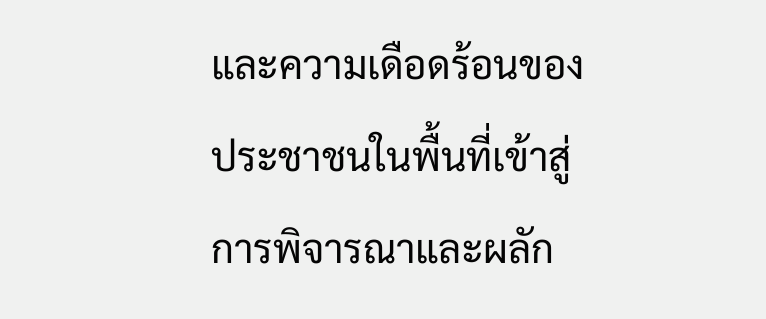และความเดือดร้อนของประชาชนในพื้นที่เข้าสู่การพิจารณาและผลัก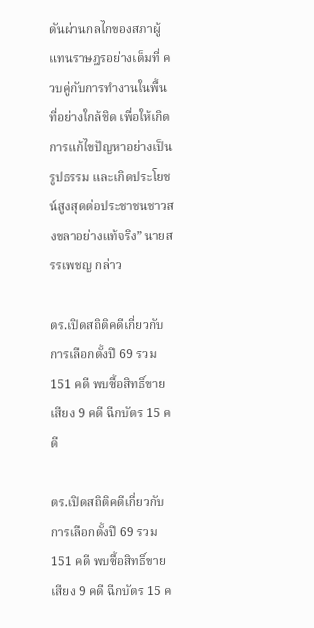ดันผ่านกลไกของสภาผู้แทนราษฎรอย่างเต็มที่ ควบคู่กับการทำงานในพื้นที่อย่างใกล้ชิด เพื่อให้เกิดการแก้ไขปัญหาอย่างเป็นรูปธรรม และเกิดประโยชน์สูงสุดต่อประชาชนชาวสงขลาอย่างแท้จริง” นายสรรเพชญ กล่าว

ตร.เปิดสถิติคดีเกี่ยวกับการเลือกตั้งปี 69 รวม 151 คดี พบซื้อสิทธิ์ขายเสียง 9 คดี ฉีกบัตร 15 คดี

ตร.เปิดสถิติคดีเกี่ยวกับการเลือกตั้งปี 69 รวม 151 คดี พบซื้อสิทธิ์ขายเสียง 9 คดี ฉีกบัตร 15 ค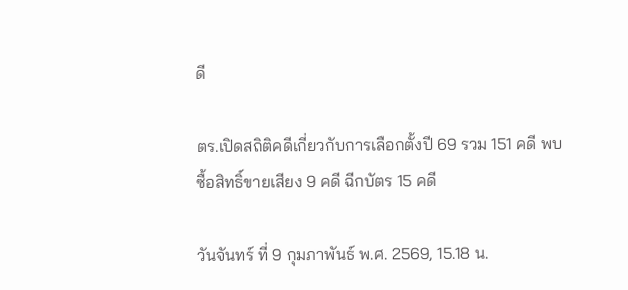ดี

ตร.เปิดสถิติคดีเกี่ยวกับการเลือกตั้งปี 69 รวม 151 คดี พบซื้อสิทธิ์ขายเสียง 9 คดี ฉีกบัตร 15 คดี

วันจันทร์ ที่ 9 กุมภาพันธ์ พ.ศ. 2569, 15.18 น.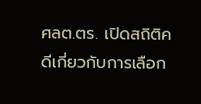ศลต.ตร. เปิดสถิติคดีเกี่ยวกับการเลือก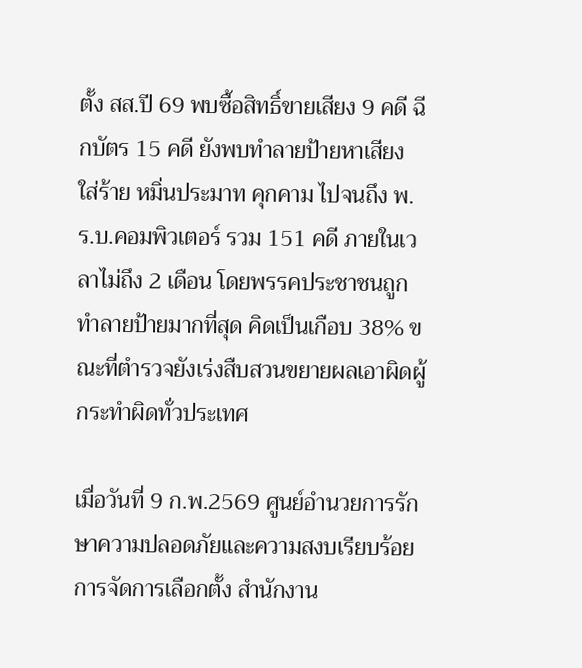ตั้ง สส.ปี 69 พบซื้อสิทธิ์ขายเสียง 9 คดี ฉีกบัตร 15 คดี ยังพบทำลายป้ายหาเสียง ใส่ร้าย หมิ่นประมาท คุกคาม ไปจนถึง พ.ร.บ.คอมพิวเตอร์ รวม 151 คดี ภายในเวลาไม่ถึง 2 เดือน โดยพรรคประชาชนถูกทำลายป้ายมากที่สุด คิดเป็นเกือบ 38% ขณะที่ตำรวจยังเร่งสืบสวนขยายผลเอาผิดผู้กระทำผิดทั่วประเทศ

เมื่อวันที่ 9 ก.พ.2569 ศูนย์อำนวยการรักษาความปลอดภัยและความสงบเรียบร้อยการจัดการเลือกตั้ง สำนักงาน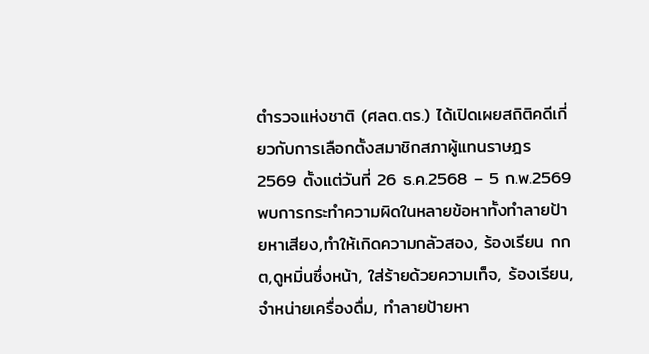ตำรวจแห่งชาติ (ศลต.ตร.) ได้เปิดเผยสถิติคดีเกี่ยวกับการเลือกตั้งสมาชิกสภาผู้แทนราษฎร 2569 ตั้งแต่วันที่ 26 ธ.ค.2568 – 5 ก.พ.2569 พบการกระทำความผิดในหลายข้อหาทั้งทำลายป้ายหาเสียง,ทำให้เกิดความกลัวสอง, ร้องเรียน กกต,ดูหมิ่นซึ่งหน้า, ใส่ร้ายด้วยความเท็จ, ร้องเรียน, จำหน่ายเครื่องดื่ม, ทำลายป้ายหา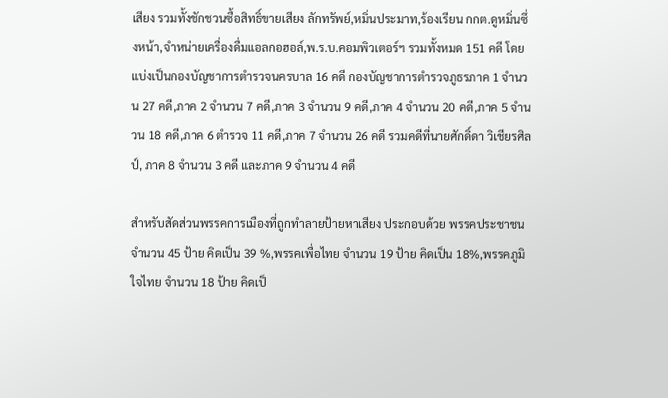เสียง รวมทั้งชักชวนซื้อสิทธิ์ขายเสียง ลักทรัพย์,หมิ่นประมาท,ร้องเรียน กกต.ดูหมิ่นซึ่งหน้า,จำหน่ายเครื่องดื่มแอลกอฮอล์,พ.ร.บ.คอมพิวเตอร์ฯ รวมทั้งหมด 151 คดี โดยแบ่งเป็นกองบัญชาการตำรวจนครบาล 16 คดี กองบัญชาการตำรวจภูธรภาค 1 จำนวน 27 คดี,ภาค 2 จำนวน 7 คดี,ภาค 3 จำนวน 9 คดี,ภาค 4 จำนวน 20 คดี,ภาค 5 จำนวน 18 คดี,ภาค 6 ตำรวจ 11 คดี,ภาค 7 จำนวน 26 คดี รวมคดีที่นายศักดิ์ดา วิเชียรศิลป์, ภาค 8 จำนวน 3 คดี และภาค 9 จำนวน 4 คดี

สำหรับสัดส่วนพรรคการเมืองที่ถูกทำลายป้ายหาเสียง ประกอบด้วย พรรคประชาชน จำนวน 45 ป้าย คิดเป็น 39 %,พรรคเพื่อไทย จำนวน 19 ป้าย คิดเป็น 18%,พรรคภูมิใจไทย จำนวน 18 ป้าย คิดเป็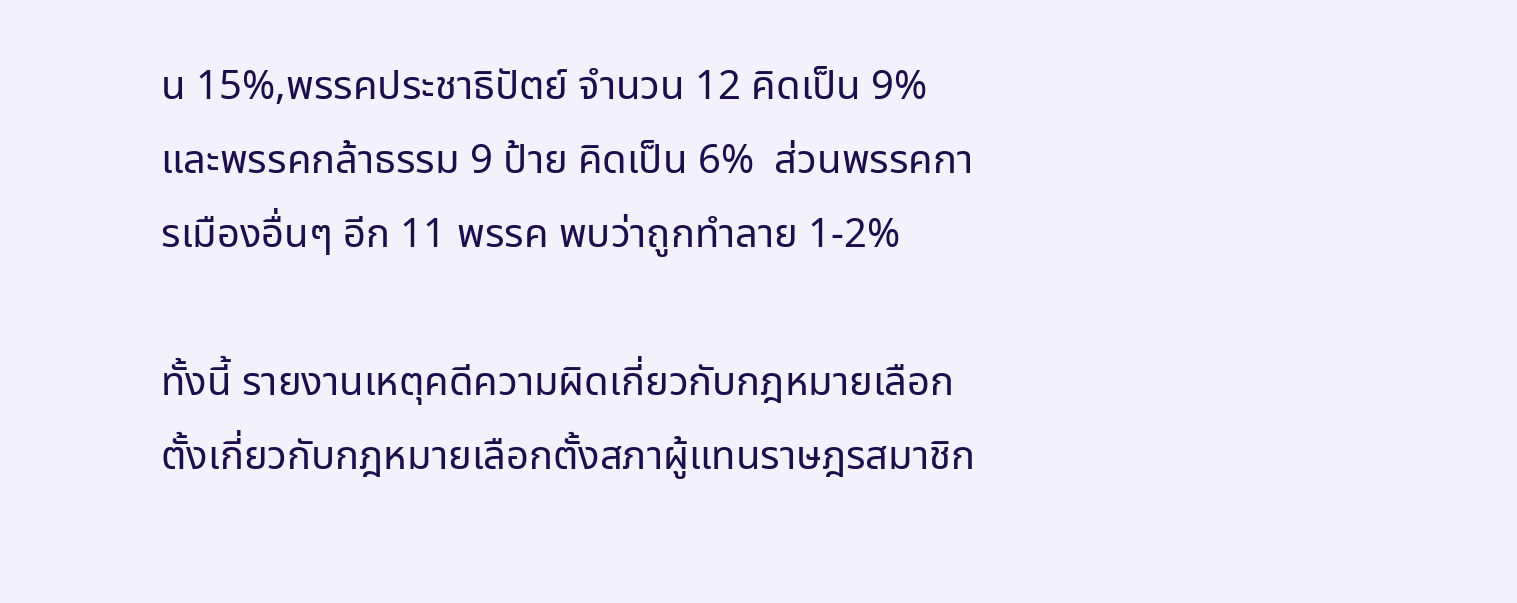น 15%,พรรคประชาธิปัตย์ จำนวน 12 คิดเป็น 9%  และพรรคกล้าธรรม 9 ป้าย คิดเป็น 6%  ส่วนพรรคการเมืองอื่นๆ อีก 11 พรรค พบว่าถูกทำลาย 1-2%

ทั้งนี้ รายงานเหตุคดีความผิดเกี่ยวกับกฎหมายเลือกตั้งเกี่ยวกับกฎหมายเลือกตั้งสภาผู้แทนราษฎรสมาชิก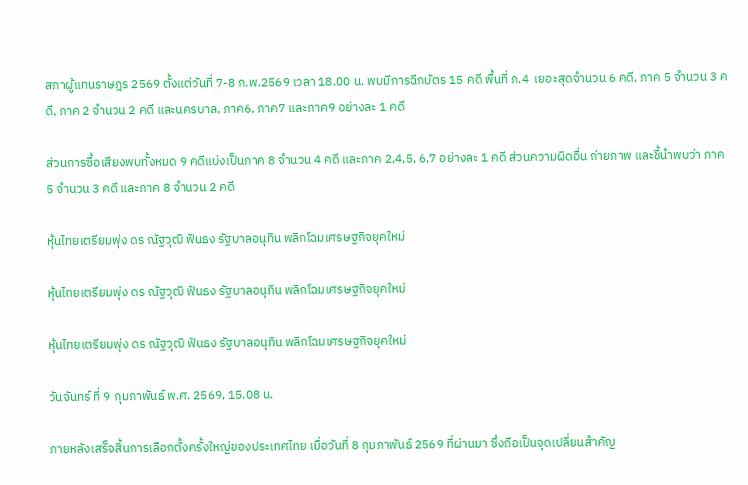สภาผู้แทนราษฎร 2569 ตั้งแต่วันที่ 7-8 ก.พ.2569 เวลา 18.00 น. พบมีการฉีกบัตร 15 คดี พื้นที่ ภ.4  เยอะสุดจำนวน 6 คดี, ภาค 5 จำนวน 3 คดี, ภาค 2 จำนวน 2 คดี และนครบาล, ภาค6, ภาค7 และภาค9 อย่างละ 1 คดี

ส่วนการซื้อเสียงพบทั้งหมด 9 คดีแบ่งเป็นภาค 8 จำนวน 4 คดี และภาค 2,4,5, 6,7 อย่างละ 1 คดี ส่วนความผิดอื่น ถ่ายภาพ และชี้นำพบว่า ภาค 5 จำนวน 3 คดี และภาค 8 จำนวน 2 คดี

หุ้นไทยเตรียมพุ่ง ดร ณัฐวุฒิ ฟันธง รัฐบาลอนุทิน พลิกโฉมเศรษฐกิจยุคใหม่

หุ้นไทยเตรียมพุ่ง ดร ณัฐวุฒิ ฟันธง รัฐบาลอนุทิน พลิกโฉมเศรษฐกิจยุคใหม่

หุ้นไทยเตรียมพุ่ง ดร ณัฐวุฒิ ฟันธง รัฐบาลอนุทิน พลิกโฉมเศรษฐกิจยุคใหม่

วันจันทร์ ที่ 9 กุมภาพันธ์ พ.ศ. 2569, 15.08 น.

ภายหลังเสร็จสิ้นการเลือกตั้งครั้งใหญ่ของประเทศไทย เมื่อวันที่ 8 กุมภาพันธ์ 2569 ที่ผ่านมา ซึ่งถือเป็นจุดเปลี่ยนสำคัญ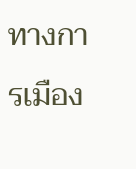ทางการเมือง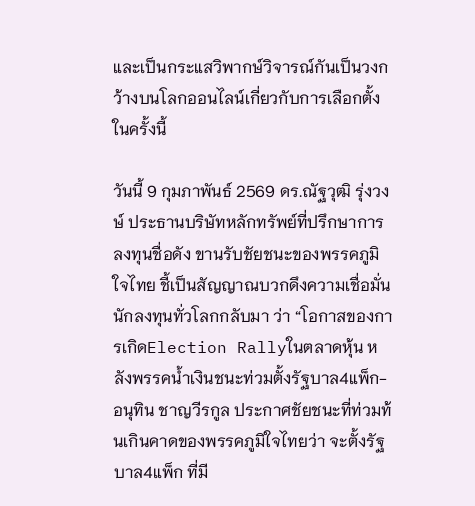และเป็นกระแสวิพากษ์วิจารณ์กันเป็นวงกว้างบนโลกออนไลน์เกี่ยวกับการเลือกตั้งในครั้งนี้

วันนี้ 9 กุมภาพันธ์ 2569 ดร.ณัฐวุฒิ รุ่งวงษ์ ประธานบริษัทหลักทรัพย์ที่ปรึกษาการลงทุนชื่อดัง ขานรับชัยชนะของพรรคภูมิใจไทย ชี้เป็นสัญญาณบวกดึงความเชื่อมั่นนักลงทุนทั่วโลกกลับมา ว่า “โอกาสของการเกิดElection Rallyในตลาดหุ้น หลังพรรคน้ำเงินชนะท่วมตั้งรัฐบาล4แพ็ก-อนุทิน ชาญวีรกูล ประกาศชัยชนะที่ท่วมท้นเกินคาดของพรรคภูมิใจไทยว่า จะตั้งรัฐบาล4แพ็ก ที่มี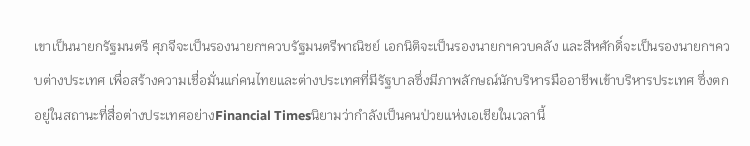เขาเป็นนายกรัฐมนตรี ศุภจีจะเป็นรองนายกฯควบรัฐมนตรีพาณิชย์ เอกนิติจะเป็นรองนายกฯควบคลัง และสีหศักดิ์จะเป็นรองนายกฯควบต่างประเทศ เพื่อสร้างความเชื่อมั่นแก่คนไทยและต่างประเทศที่มีรัฐบาลซึ่งมีภาพลักษณ์นักบริหารมืออาชีพเข้าบริหารประเทศ ซึ่งตกอยู่ในสถานะที่สื่อต่างประเทศอย่างFinancial Timesนิยามว่ากำลังเป็นคนป่วยแห่งเอเชียในเวลานี้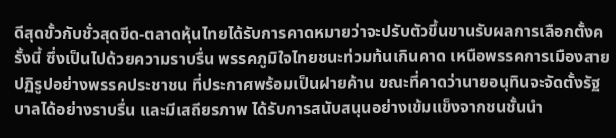ดีสุดขั้วกับชั่วสุดขีด-ตลาดหุ้นไทยได้รับการคาดหมายว่าจะปรับตัวขึ้นขานรับผลการเลือกตั้งครั้งนี้ ซึ่งเป็นไปด้วยความราบรื่น พรรคภูมิใจไทยชนะท่วมท้นเกินคาด เหนือพรรคการเมืองสายปฏิรูปอย่างพรรคประชาชน ที่ประกาศพร้อมเป็นฝายค้าน ขณะที่คาดว่านายอนุทินจะจัดตั้งรัฐบาลได้อย่างราบรื่น และมีเสถียรภาพ ได้รับการสนับสนุนอย่างเข้มแข็งจากชนชั้นนำ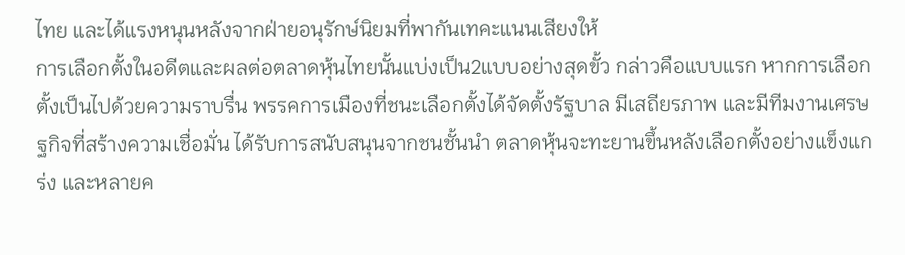ไทย และได้แรงหนุนหลังจากฝ่ายอนุรักษ์นิยมที่พากันเทคะแนนเสียงให้
การเลือกตั้งในอดีตและผลต่อตลาดหุ้นไทยนั้นแบ่งเป็น2แบบอย่างสุดขั้ว กล่าวคือแบบแรก หากการเลือกตั้งเป็นไปด้วยความราบรื่น พรรคการเมืองที่ชนะเลือกตั้งได้จัดตั้งรัฐบาล มีเสถียรภาพ และมีทีมงานเศรษฐกิจที่สร้างความเชื่อมั่น ได้รับการสนับสนุนจากชนชั้นนำ ตลาดหุ้นจะทะยานขึ้นหลังเลือกตั้งอย่างแข็งแกร่ง และหลายค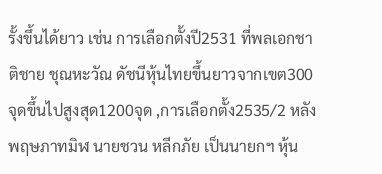รั้งขึ้นได้ยาว เช่น การเลือกตั้งปี2531 ที่พลเอกชาติชาย ชุณหะวัณ ดัชนีหุ้นไทยขึ้นยาวจากเขต300จุดขึ้นไปสูงสุด1200จุด ,การเลือกตั้ง2535/2 หลังพฤษภาทมิฬ นายชวน หลีกภัย เป็นนายกฯ หุ้น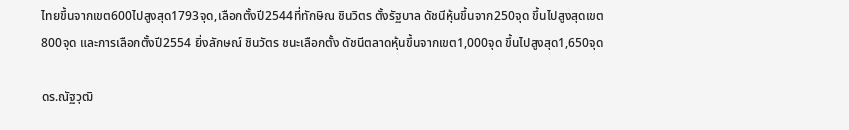ไทยขึ้นจากเขต600ไปสูงสุด1793จุด,เลือกตั้งปี2544ที่ทักษิณ ชินวิตร ตั้งรัฐบาล ดัชนีหุ้นขึ้นจาก250จุด ขึ้นไปสูงสุดเขต800จุด และการเลือกตั้งปี2554 ยิ่งลักษณ์ ชินวัตร ชนะเลือกตั้ง ดัชนีตลาดหุ้นขึ้นจากเขต1,000จุด ขึ้นไปสูงสุด1,650จุด

ดร.ณัฐวุฒิ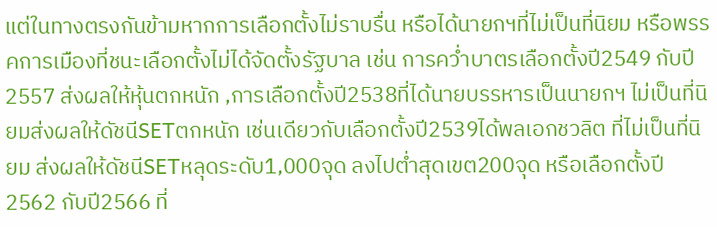แต่ในทางตรงกันข้ามหากการเลือกตั้งไม่ราบรื่น หรือได้นายกฯที่ไม่เป็นที่นิยม หรือพรรคการเมืองที่ชนะเลือกตั้งไม่ได้จัดตั้งรัฐบาล เช่น การคว่ำบาตรเลือกตั้งปี2549 กับปี2557 ส่งผลให้หุ้นตกหนัก ,การเลือกตั้งปี2538ที่ได้นายบรรหารเป็นนายกฯ ไม่เป็นที่นิยมส่งผลให้ดัชนีSETตกหนัก เช่นเดียวกับเลือกตั้งปี2539ได้พลเอกชวลิต ที่ไม่เป็นที่นิยม ส่งผลให้ดัชนีSETหลุดระดับ1,000จุด ลงไปต่ำสุดเขต200จุด หรือเลือกตั้งปี2562 กับปี2566 ที่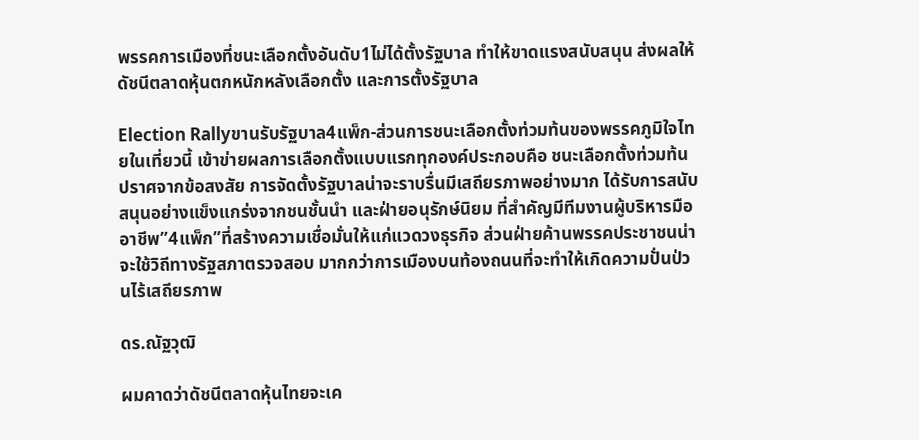พรรคการเมืองที่ชนะเลือกตั้งอันดับ1ไม่ได้ตั้งรัฐบาล ทำให้ขาดแรงสนับสนุน ส่งผลให้ดัชนีตลาดหุ้นตกหนักหลังเลือกตั้ง และการตั้งรัฐบาล

Election Rallyขานรับรัฐบาล4แพ็ก-ส่วนการชนะเลือกตั้งท่วมท้นของพรรคภูมิใจไทยในเที่ยวนี้ เข้าข่ายผลการเลือกตั้งแบบแรกทุกองค์ประกอบคือ ชนะเลือกตั้งท่วมท้น ปราศจากข้อสงสัย การจัดตั้งรัฐบาลน่าจะราบรื่นมีเสถียรภาพอย่างมาก ได้รับการสนับสนุนอย่างแข็งแกร่งจากชนชั้นนำ และฝ่ายอนุรักษ์นิยม ที่สำคัญมีทีมงานผู้บริหารมืออาชีพ”4แพ็ก”ที่สร้างความเชื่อมั่นให้แก่แวดวงธุรกิจ ส่วนฝ่ายค้านพรรคประชาชนน่าจะใช้วิถีทางรัฐสภาตรวจสอบ มากกว่าการเมืองบนท้องถนนที่จะทำให้เกิดความปั่นป่วนไร้เสถียรภาพ

ดร.ณัฐวุฒิ

ผมคาดว่าดัชนีตลาดหุ้นไทยจะเค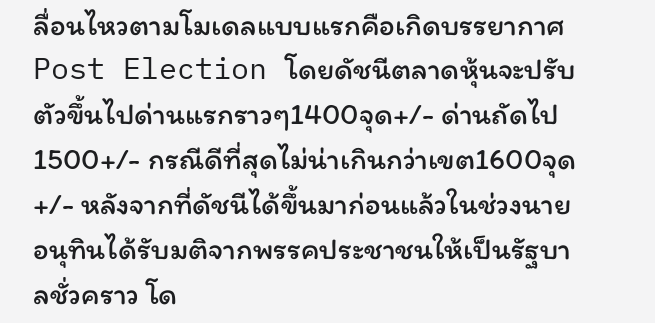ลื่อนไหวตามโมเดลแบบแรกคือเกิดบรรยากาศPost Election โดยดัชนีตลาดหุ้นจะปรับตัวขึ้นไปด่านแรกราวๆ1400จุด+/- ด่านถัดไป1500+/- กรณีดีที่สุดไม่น่าเกินกว่าเขต1600จุด+/- หลังจากที่ดัชนีได้ขึ้นมาก่อนแล้วในช่วงนายอนุทินได้รับมติจากพรรคประชาชนให้เป็นรัฐบาลชั่วคราว โด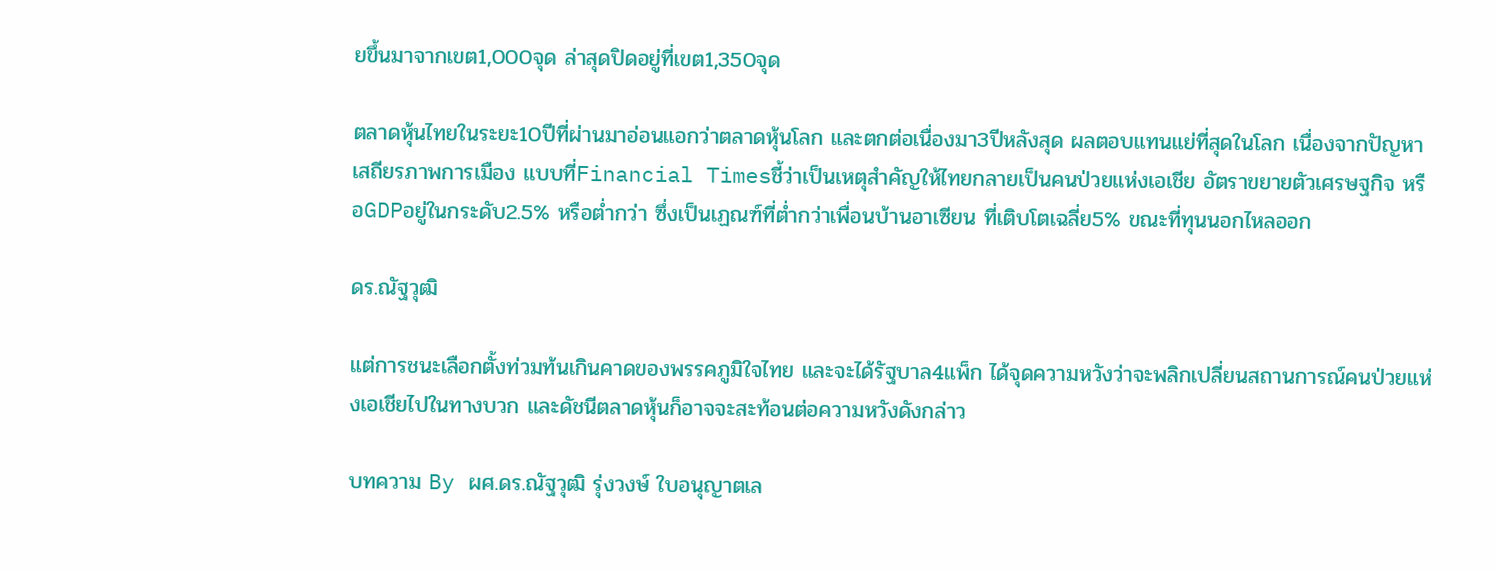ยขึ้นมาจากเขต1,000จุด ล่าสุดปิดอยู่ที่เขต1,350จุด

ตลาดหุ้นไทยในระยะ10ปีที่ผ่านมาอ่อนแอกว่าตลาดหุ้นโลก และตกต่อเนื่องมา3ปีหลังสุด ผลตอบแทนแย่ที่สุดในโลก เนื่องจากปัญหาเสถียรภาพการเมือง แบบที่Financial Timesชี้ว่าเป็นเหตุสำคัญให้ไทยกลายเป็นคนป่วยแห่งเอเชีย อัตราขยายตัวเศรษฐกิจ หรือGDPอยู่ในกระดับ2.5% หรือต่ำกว่า ซึ่งเป็นเฏณฑ์ที่ต่ำกว่าเพื่อนบ้านอาเซียน ที่เติบโตเฉลี่ย5% ขณะที่ทุนนอกไหลออก

ดร.ณัฐวุฒิ

แต่การชนะเลือกตั้งท่วมท้นเกินคาดของพรรคภูมิใจไทย และจะได้รัฐบาล4แพ็ก ได้จุดความหวังว่าจะพลิกเปลี่ยนสถานการณ์คนป่วยแห่งเอเชียไปในทางบวก และดัชนีตลาดหุ้นก็อาจจะสะท้อนต่อความหวังดังกล่าว

บทความ By ผศ.ดร.ณัฐวุฒิ รุ่งวงษ์ ใบอนุญาตเล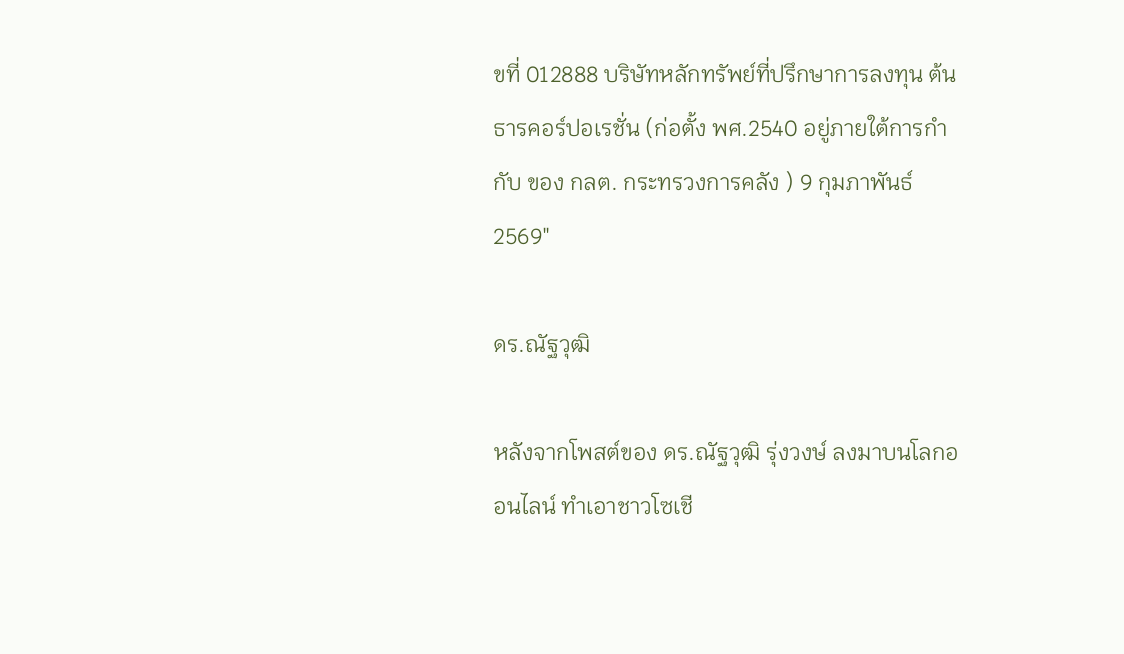ขที่ 012888 บริษัทหลักทรัพย์ที่ปรึกษาการลงทุน ต้นธารคอร์ปอเรชั่น (ก่อตั้ง พศ.2540 อยู่ภายใต้การกำกับ ของ กลต. กระทรวงการคลัง ) 9 กุมภาพันธ์ 2569″

ดร.ณัฐวุฒิ

หลังจากโพสต์ของ ดร.ณัฐวุฒิ รุ่งวงษ์ ลงมาบนโลกออนไลน์ ทำเอาชาวโซเชี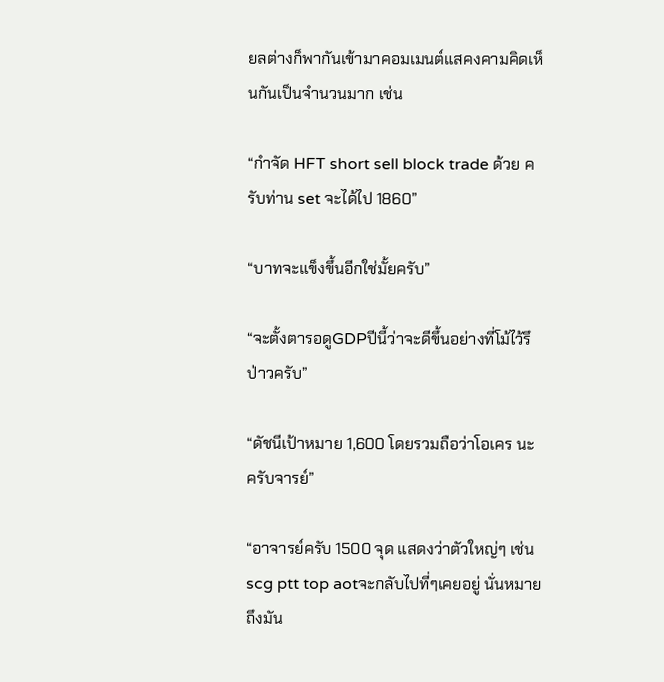ยลต่างก็พากันเข้ามาคอมเมนต์แสคงคามคิดเห็นกันเป็นจำนวนมาก เช่น

“กำจัด HFT short sell block trade ด้วย ครับท่าน set จะได้ไป 1860”

“บาทจะแข็งขึ้นอีกใช่มั้ยครับ”

“จะตั้งตารอดูGDPปีนี้ว่าจะดีขึ้นอย่างที่โม้ไว้รึป่าวครับ”

“ดัชนีเป้าหมาย 1,600 โดยรวมถือว่าโอเคร นะครับจารย์”

“อาจารย์ครับ 1500 จุด แสดงว่าตัวใหญ่ๆ เช่น scg ptt top aotจะกลับไปที่ๆเคยอยู่ นั่นหมายถึงมัน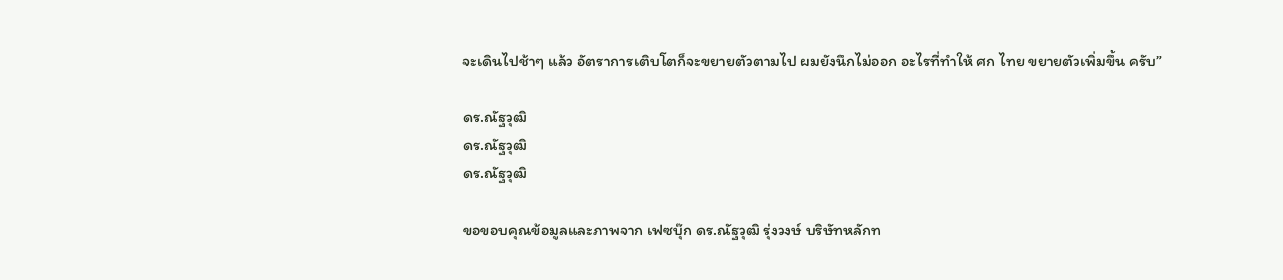จะเดินไปช้าๆ แล้ว อัตราการเติบโตก็จะขยายตัวตามไป ผมยังนึกไม่ออก อะไรที่ทำให้ ศก ไทย ขยายตัวเพิ่มขึ้น ครับ”

ดร.ณัฐวุฒิ
ดร.ณัฐวุฒิ
ดร.ณัฐวุฒิ

ขอขอบคุณข้อมูลและภาพจาก เฟซบุ๊ก ดร.ณัฐวุฒิ รุ่งวงษ์ บริษัทหลักท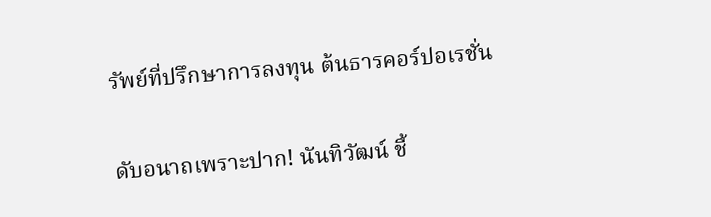รัพย์ที่ปรึกษาการลงทุน ต้นธารคอร์ปอเรชั่น

ดับอนาถเพราะปาก! นันทิวัฒน์ ชี้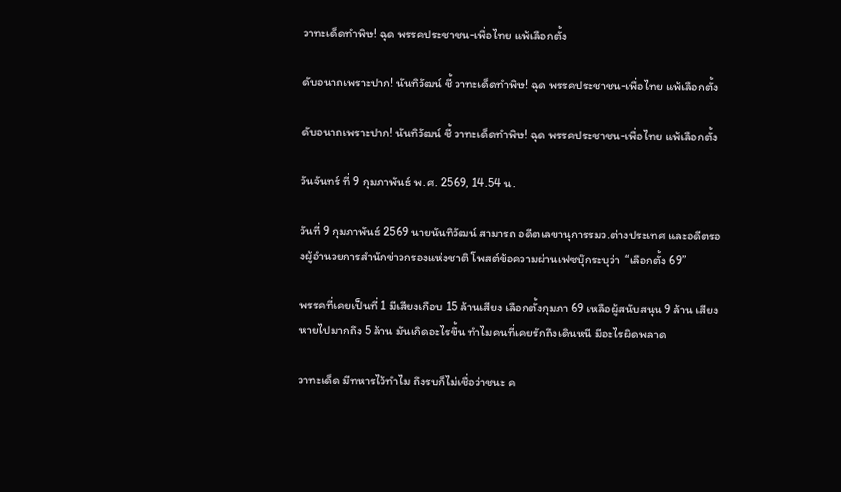วาทะเด็ดทำพิษ! ฉุด พรรคประชาชน-เพื่อไทย แพ้เลือกตั้ง

ดับอนาถเพราะปาก! นันทิวัฒน์ ชี้ วาทะเด็ดทำพิษ! ฉุด พรรคประชาชน-เพื่อไทย แพ้เลือกตั้ง

ดับอนาถเพราะปาก! นันทิวัฒน์ ชี้ วาทะเด็ดทำพิษ! ฉุด พรรคประชาชน-เพื่อไทย แพ้เลือกตั้ง

วันจันทร์ ที่ 9 กุมภาพันธ์ พ.ศ. 2569, 14.54 น.

วันที่ 9 กุมภาพันธ์ 2569 นายนันทิวัฒน์ สามารถ อดีตเลขานุการรมว.ต่างประเทศ และอดีตรองผู้อำนวยการสำนักข่าวกรองแห่งชาติ โพสต์ข้อความผ่านเฟซบุ๊กระบุว่า  “เลือกตั้ง 69”

พรรคที่เคยเป็นที่ 1 มีเสียงเกือบ 15 ล้านเสียง เลือกตั้งกุมภา 69 เหลือผู้สนับสนุน 9 ล้าน เสียงหายไปมากถึง 5 ล้าน มันเกิดอะไรขึ้น ทำไมคนที่เคยรักถึงเดินหนี มีอะไรผิดพลาด

วาทะเด็ด มีทหารไว้ทำไม ถึงรบก็ไม่เชื่อว่าชนะ ค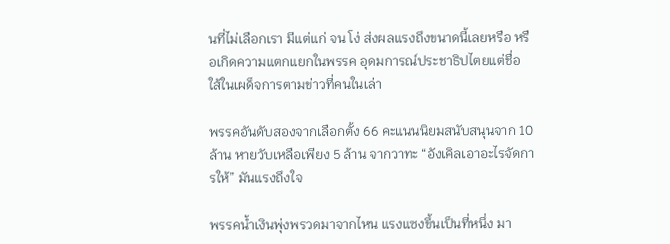นที่ไม่เลือกเรา มีแต่แก่ จน โง่ ส่งผลแรงถึงขนาดนี้เลยหรือ หรือเกิดความแตกแยกในพรรค อุดมการณ์ประชาธิปไตยแต่ชื่อ ใส้ในเผด็จการตามข่าวที่คนในเล่า

พรรคอันดับสองจากเลือกตั้ง 66 คะแนนนิยมสนับสนุนจาก 10 ล้าน หายวับเหลือเพียง 5 ล้าน จากวาทะ “อังเคิลเอาอะไรจัดการให้” มันแรงถึงใจ

พรรคน้ำเงินพุ่งพรวดมาจากไหน แรงแซงขึ้นเป็นที่หนึ่ง มา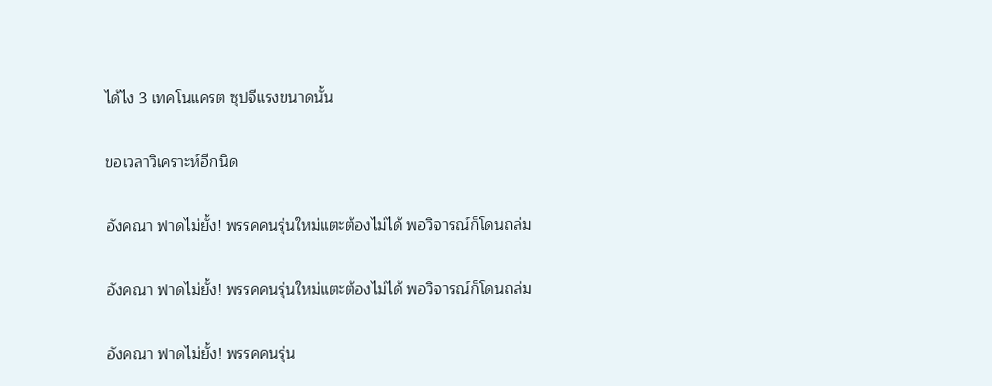ได้ไง 3 เทคโนแครต ซุปจีแรงขนาดนั้น

ขอเวลาวิเคราะห์อีกนิด

อังคณา ฟาดไม่ยั้ง! พรรคคนรุ่นใหม่แตะต้องไม่ได้ พอวิจารณ์ก็โดนถล่ม

อังคณา ฟาดไม่ยั้ง! พรรคคนรุ่นใหม่แตะต้องไม่ได้ พอวิจารณ์ก็โดนถล่ม

อังคณา ฟาดไม่ยั้ง! พรรคคนรุ่น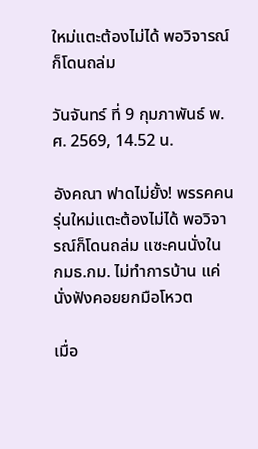ใหม่แตะต้องไม่ได้ พอวิจารณ์ก็โดนถล่ม

วันจันทร์ ที่ 9 กุมภาพันธ์ พ.ศ. 2569, 14.52 น.

อังคณา ฟาดไม่ยั้ง! พรรคคนรุ่นใหม่แตะต้องไม่ได้ พอวิจารณ์ก็โดนถล่ม แซะคนนั่งใน กมธ.กม. ไม่ทำการบ้าน แค่นั่งฟังคอยยกมือโหวต

เมื่อ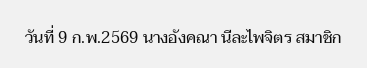วันที่ 9 ก.พ.2569 นางอังคณา นีละไพจิตร สมาชิก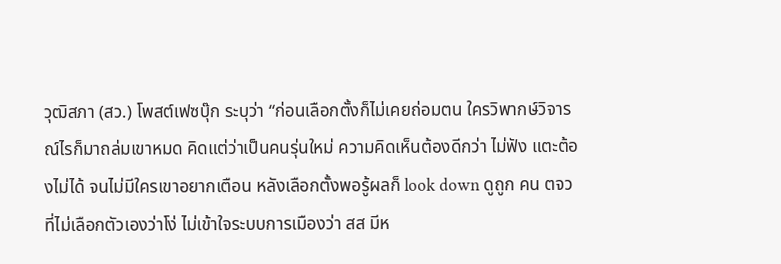วุฒิสภา (สว.) โพสต์เฟซบุ๊ก ระบุว่า “ก่อนเลือกตั้งก็ไม่เคยถ่อมตน ใครวิพากษ์วิจารณ์ไรก็มาถล่มเขาหมด คิดแต่ว่าเป็นคนรุ่นใหม่ ความคิดเห็นต้องดีกว่า ไม่ฟัง แตะต้องไม่ได้ จนไม่มีใครเขาอยากเตือน หลังเลือกตั้งพอรู้ผลก็ look down ดูถูก คน ตจว ที่ไม่เลือกตัวเองว่าโง่ ไม่เข้าใจระบบการเมืองว่า สส มีห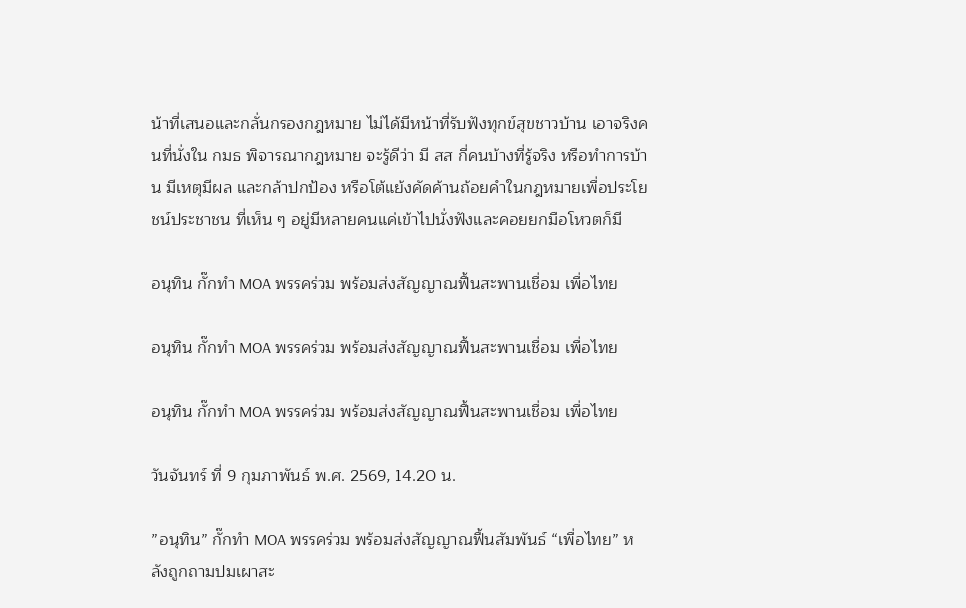น้าที่เสนอและกลั่นกรองกฎหมาย ไม่ได้มีหน้าที่รับฟังทุกข์สุขชาวบ้าน เอาจริงคนที่นั่งใน กมธ พิจารณากฎหมาย จะรู้ดีว่า มี สส กี่คนบ้างที่รู้จริง หรือทำการบ้าน มีเหตุมีผล และกล้าปกป้อง หรือโต้แย้งคัดค้านถ้อยคำในกฎหมายเพื่อประโยชน์ประชาชน ที่เห็น ๆ อยู่มีหลายคนแค่เข้าไปนั่งฟังและคอยยกมือโหวตก็มี

อนุทิน กั๊กทำ MOA พรรคร่วม พร้อมส่งสัญญาณฟื้นสะพานเชื่อม เพื่อไทย

อนุทิน กั๊กทำ MOA พรรคร่วม พร้อมส่งสัญญาณฟื้นสะพานเชื่อม เพื่อไทย

อนุทิน กั๊กทำ MOA พรรคร่วม พร้อมส่งสัญญาณฟื้นสะพานเชื่อม เพื่อไทย

วันจันทร์ ที่ 9 กุมภาพันธ์ พ.ศ. 2569, 14.20 น.

”อนุทิน” กั๊กทำ MOA พรรคร่วม พร้อมส่งสัญญาณฟื้นสัมพันธ์ “เพื่อไทย” หลังถูกถามปมเผาสะ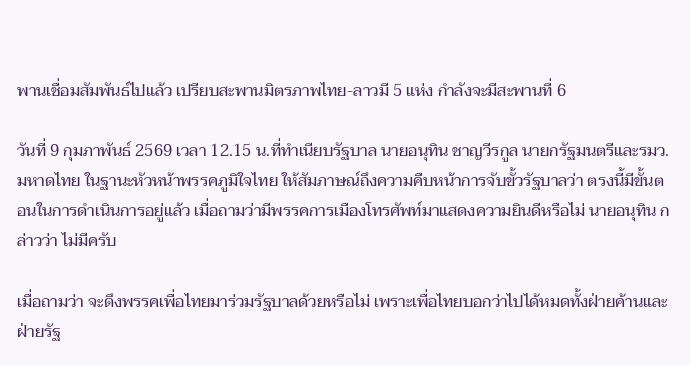พานเชื่อมสัมพันธ์ไปแล้ว เปรียบสะพานมิตรภาพไทย-ลาวมี 5 แห่ง กำลังจะมีสะพานที่ 6

วันที่ 9 กุมภาพันธ์ 2569 เวลา 12.15 น.ที่ทำเนียบรัฐบาล นายอนุทิน ชาญวีรกูล นายกรัฐมนตรีและรมว.มหาดไทย ในฐานะหัวหน้าพรรคภูมิใจไทย ให้สัมภาษณ์ถึงความคืบหน้าการจับขั้วรัฐบาลว่า ตรงนี้มีขั้นตอนในการดำเนินการอยู่แล้ว เมื่อถามว่ามีพรรคการเมืองโทรศัพท์มาแสดงความยินดีหรือไม่ นายอนุทิน กล่าวว่า ไม่มีครับ

เมื่อถามว่า จะดึงพรรคเพื่อไทยมาร่วมรัฐบาลด้วยหรือไม่ เพราะเพื่อไทยบอกว่าไปได้หมดทั้งฝ่ายค้านและฝ่ายรัฐ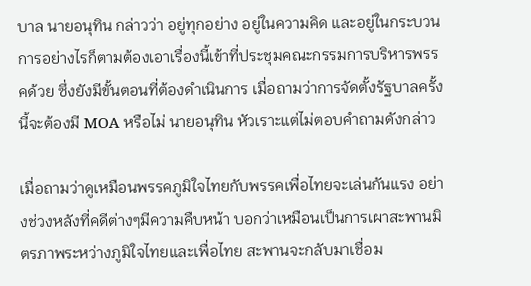บาล นายอนุทิน กล่าวว่า อยู่ทุกอย่าง อยู่ในความคิด และอยู่ในกระบวนการอย่างไรก็ตามต้องเอาเรื่องนี้เข้าที่ประชุมคณะกรรมการบริหารพรรคด้วย ซึ่งยังมีขั้นตอนที่ต้องดำเนินการ เมื่อถามว่าการจัดตั้งรัฐบาลครั้งนี้จะต้องมี MOA หรือไม่ นายอนุทิน หัวเราะแต่ไม่ตอบคำถามดังกล่าว

เมื่อถามว่าดูเหมือนพรรคภูมิใจไทยกับพรรคเพื่อไทยจะเล่นกันแรง อย่างช่วงหลังที่คดีต่างๆมีความคืบหน้า บอกว่าเหมือนเป็นการเผาสะพานมิตรภาพระหว่างภูมิใจไทยและเพื่อไทย สะพานจะกลับมาเชื่อม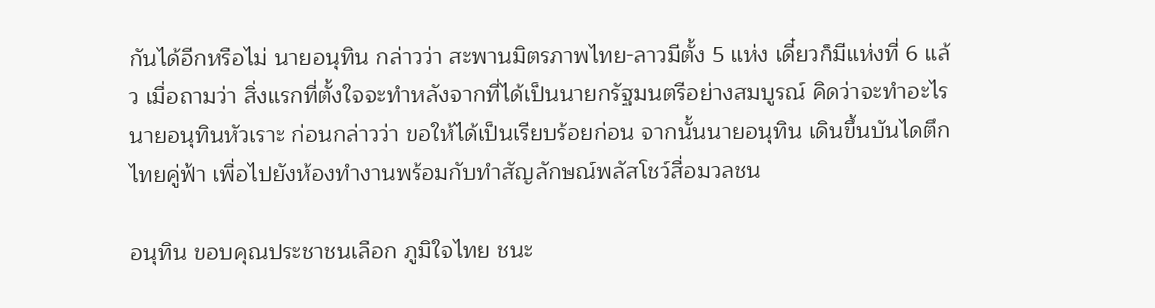กันได้อีกหรือไม่ นายอนุทิน กล่าวว่า สะพานมิตรภาพไทย-ลาวมีตั้ง 5 แห่ง เดี๋ยวก็มีแห่งที่ 6 แล้ว เมื่อถามว่า สิ่งแรกที่ตั้งใจจะทำหลังจากที่ได้เป็นนายกรัฐมนตรีอย่างสมบูรณ์ คิดว่าจะทำอะไร นายอนุทินหัวเราะ ก่อนกล่าวว่า ขอให้ได้เป็นเรียบร้อยก่อน จากนั้นนายอนุทิน เดินขึ้นบันไดตึกไทยคู่ฟ้า เพื่อไปยังห้องทำงานพร้อมกับทำสัญลักษณ์พลัสโชว์สื่อมวลชน

อนุทิน ขอบคุณประชาชนเลือก ภูมิใจไทย ชนะ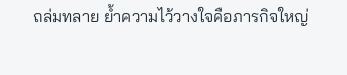ถล่มทลาย ย้ำความไว้วางใจคือภารกิจใหญ่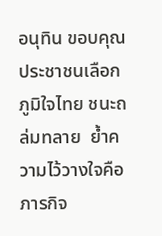อนุทิน ขอบคุณประชาชนเลือก ภูมิใจไทย ชนะถล่มทลาย  ย้ำความไว้วางใจคือภารกิจ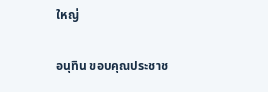ใหญ่

อนุทิน ขอบคุณประชาช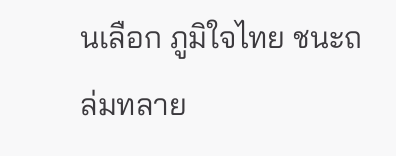นเลือก ภูมิใจไทย ชนะถล่มทลาย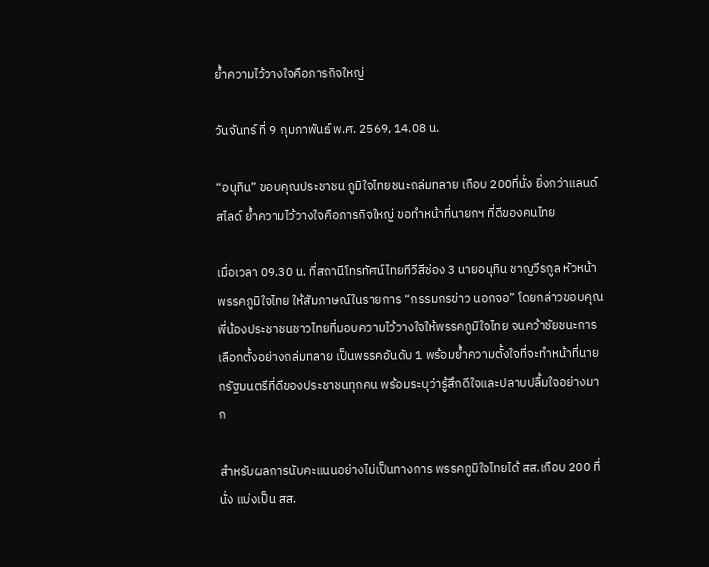ย้ำความไว้วางใจคือภารกิจใหญ่

วันจันทร์ ที่ 9 กุมภาพันธ์ พ.ศ. 2569, 14.08 น.

“อนุทิน” ขอบคุณประชาชน ภูมิใจไทยชนะถล่มทลาย เกือบ 200ที่นั่ง ยิ่งกว่าแลนด์สไลด์ ย้ำความไว้วางใจคือภารกิจใหญ่ ขอทำหน้าที่นายกฯ ที่ดีของคนไทย

เมื่อเวลา 09.30 น. ที่สถานีโทรทัศน์ไทยทีวีสีช่อง 3 นายอนุทิน ชาญวีรกูล หัวหน้าพรรคภูมิใจไทย ให้สัมภาษณ์ในรายการ “กรรมกรข่าว นอกจอ” โดยกล่าวขอบคุณพี่น้องประชาชนชาวไทยที่มอบความไว้วางใจให้พรรคภูมิใจไทย จนคว้าชัยชนะการเลือกตั้งอย่างถล่มทลาย เป็นพรรคอันดับ 1 พร้อมย้ำความตั้งใจที่จะทำหน้าที่นายกรัฐมนตรีที่ดีของประชาชนทุกคน พร้อมระบุว่ารู้สึกดีใจและปลาบปลื้มใจอย่างมาก

สำหรับผลการนับคะแนนอย่างไม่เป็นทางการ พรรคภูมิใจไทยได้ สส.เกือบ 200 ที่นั่ง แบ่งเป็น สส.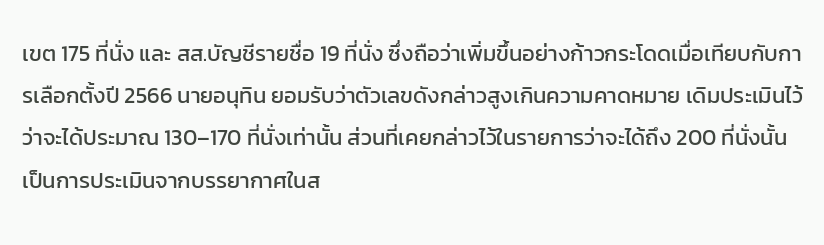เขต 175 ที่นั่ง และ สส.บัญชีรายชื่อ 19 ที่นั่ง ซึ่งถือว่าเพิ่มขึ้นอย่างก้าวกระโดดเมื่อเทียบกับการเลือกตั้งปี 2566 นายอนุทิน ยอมรับว่าตัวเลขดังกล่าวสูงเกินความคาดหมาย เดิมประเมินไว้ว่าจะได้ประมาณ 130–170 ที่นั่งเท่านั้น ส่วนที่เคยกล่าวไว้ในรายการว่าจะได้ถึง 200 ที่นั่งนั้น เป็นการประเมินจากบรรยากาศในส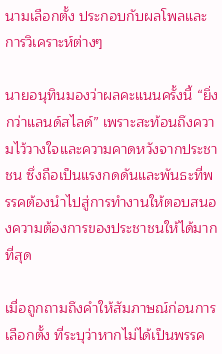นามเลือกตั้ง ประกอบกับผลโพลและการวิเคราะห์ต่างๆ

นายอนุทินมองว่าผลคะแนนครั้งนี้ “ยิ่งกว่าแลนด์สไลด์” เพราะสะท้อนถึงความไว้วางใจและความคาดหวังจากประชาชน ซึ่งถือเป็นแรงกดดันและพันธะที่พรรคต้องนำไปสู่การทำงานให้ตอบสนองความต้องการของประชาชนให้ได้มากที่สุด

เมื่อถูกถามถึงคำให้สัมภาษณ์ก่อนการเลือกตั้ง ที่ระบุว่าหากไม่ได้เป็นพรรค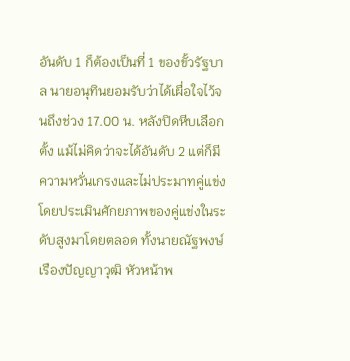อันดับ 1 ก็ต้องเป็นที่ 1 ของขั้วรัฐบาล นายอนุทินยอมรับว่าได้เผื่อใจไว้จนถึงช่วง 17.00 น. หลังปิดหีบเลือกตั้ง แม้ไม่คิดว่าจะได้อันดับ 2 แต่ก็มีความหวั่นเกรงและไม่ประมาทคู่แข่ง โดยประเมินศักยภาพของคู่แข่งในระดับสูงมาโดยตลอด ทั้งนายณัฐพงษ์ เรืองปัญญาวุฒิ หัวหน้าพ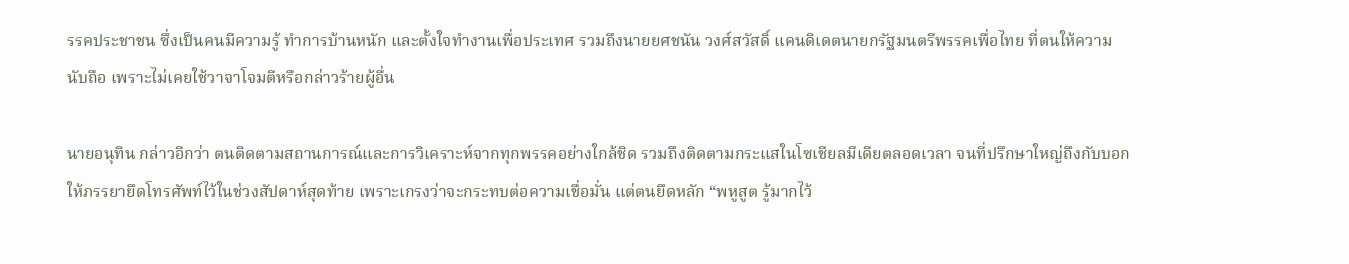รรคประชาชน ซึ่งเป็นคนมีความรู้ ทำการบ้านหนัก และตั้งใจทำงานเพื่อประเทศ รวมถึงนายยศชนัน วงศ์สวัสดิ์ แคนดิเดตนายกรัฐมนตรีพรรคเพื่อไทย ที่ตนให้ความนับถือ เพราะไม่เคยใช้วาจาโจมตีหรือกล่าวร้ายผู้อื่น

นายอนุทิน กล่าวอีกว่า ตนติดตามสถานการณ์และการวิเคราะห์จากทุกพรรคอย่างใกล้ชิด รวมถึงติดตามกระแสในโซเชียลมีเดียตลอดเวลา จนที่ปรึกษาใหญ่ถึงกับบอกให้ภรรยายึดโทรศัพท์ไว้ในช่วงสัปดาห์สุดท้าย เพราะเกรงว่าจะกระทบต่อความเชื่อมั่น แต่ตนยึดหลัก “พหูสูต รู้มากไว้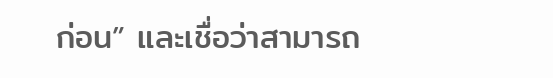ก่อน” และเชื่อว่าสามารถ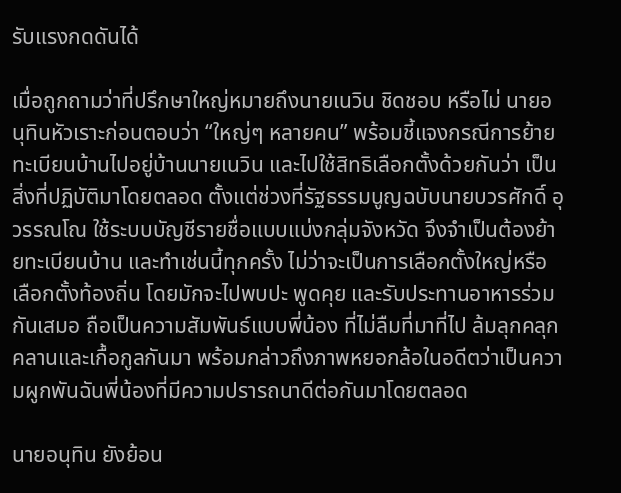รับแรงกดดันได้

เมื่อถูกถามว่าที่ปรึกษาใหญ่หมายถึงนายเนวิน ชิดชอบ หรือไม่ นายอนุทินหัวเราะก่อนตอบว่า “ใหญ่ๆ หลายคน” พร้อมชี้แจงกรณีการย้ายทะเบียนบ้านไปอยู่บ้านนายเนวิน และไปใช้สิทธิเลือกตั้งด้วยกันว่า เป็นสิ่งที่ปฏิบัติมาโดยตลอด ตั้งแต่ช่วงที่รัฐธรรมนูญฉบับนายบวรศักดิ์ อุวรรณโณ ใช้ระบบบัญชีรายชื่อแบบแบ่งกลุ่มจังหวัด จึงจำเป็นต้องย้ายทะเบียนบ้าน และทำเช่นนี้ทุกครั้ง ไม่ว่าจะเป็นการเลือกตั้งใหญ่หรือเลือกตั้งท้องถิ่น โดยมักจะไปพบปะ พูดคุย และรับประทานอาหารร่วมกันเสมอ ถือเป็นความสัมพันธ์แบบพี่น้อง ที่ไม่ลืมที่มาที่ไป ล้มลุกคลุกคลานและเกื้อกูลกันมา พร้อมกล่าวถึงภาพหยอกล้อในอดีตว่าเป็นความผูกพันฉันพี่น้องที่มีความปรารถนาดีต่อกันมาโดยตลอด

นายอนุทิน ยังย้อน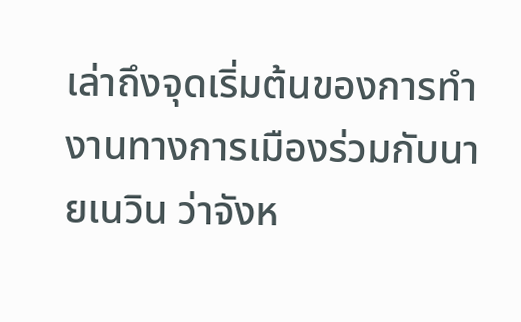เล่าถึงจุดเริ่มต้นของการทำงานทางการเมืองร่วมกับนายเนวิน ว่าจังห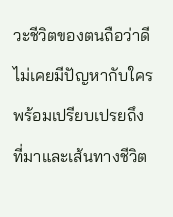วะชีวิตของตนถือว่าดี ไม่เคยมีปัญหากับใคร พร้อมเปรียบเปรยถึงที่มาและเส้นทางชีวิต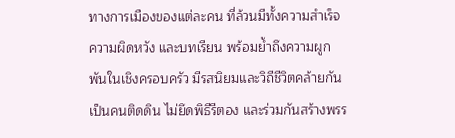ทางการเมืองของแต่ละคน ที่ล้วนมีทั้งความสำเร็จ ความผิดหวัง และบทเรียน พร้อมย้ำถึงความผูกพันในเชิงครอบครัว มีรสนิยมและวิถีชีวิตคล้ายกัน เป็นคนติดดิน ไม่ยึดพิธีรีตอง และร่วมกันสร้างพรร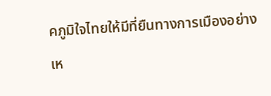คภูมิใจไทยให้มีที่ยืนทางการเมืองอย่างเห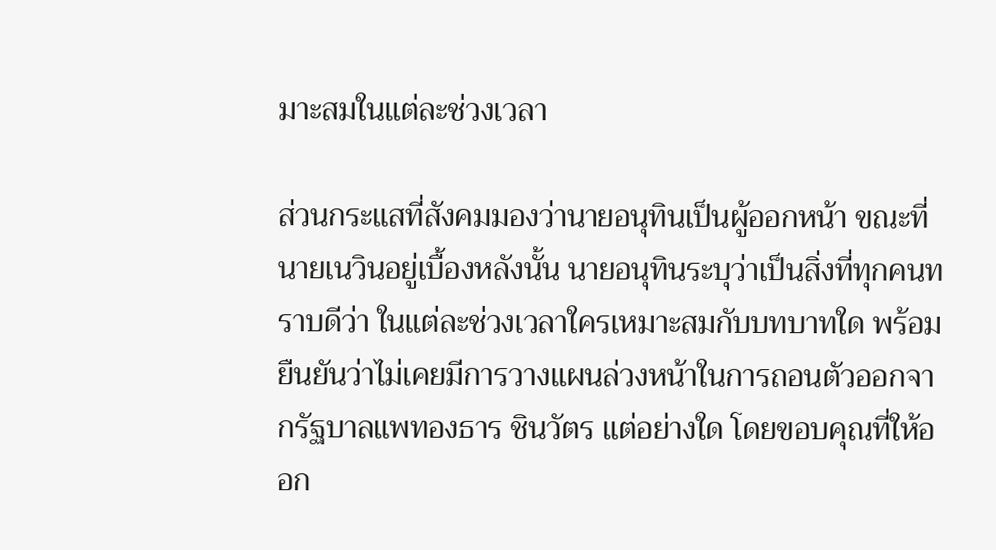มาะสมในแต่ละช่วงเวลา

ส่วนกระแสที่สังคมมองว่านายอนุทินเป็นผู้ออกหน้า ขณะที่นายเนวินอยู่เบื้องหลังนั้น นายอนุทินระบุว่าเป็นสิ่งที่ทุกคนทราบดีว่า ในแต่ละช่วงเวลาใครเหมาะสมกับบทบาทใด พร้อมยืนยันว่าไม่เคยมีการวางแผนล่วงหน้าในการถอนตัวออกจากรัฐบาลแพทองธาร ชินวัตร แต่อย่างใด โดยขอบคุณที่ให้ออก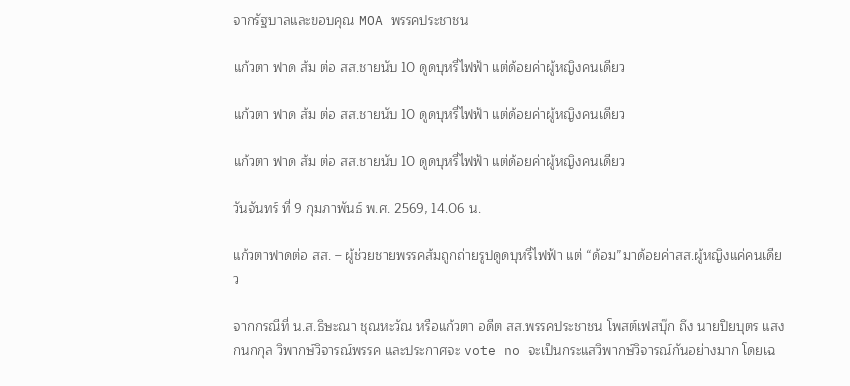จากรัฐบาลและขอบคุณ MOA พรรคประชาชน

แก้วตา ฟาด ส้ม ต่อ สส.ชายนับ 10 ดูดบุหรี่ไฟฟ้า แต่ด้อยค่าผู้หญิงคนเดียว

แก้วตา ฟาด ส้ม ต่อ สส.ชายนับ 10 ดูดบุหรี่ไฟฟ้า แต่ด้อยค่าผู้หญิงคนเดียว

แก้วตา ฟาด ส้ม ต่อ สส.ชายนับ 10 ดูดบุหรี่ไฟฟ้า แต่ด้อยค่าผู้หญิงคนเดียว

วันจันทร์ ที่ 9 กุมภาพันธ์ พ.ศ. 2569, 14.06 น.

แก้วตาฟาดต่อ สส. – ผู้ช่วยชายพรรคส้มถูกถ่ายรูปดูดบุหรี่ไฟฟ้า แต่ “ด้อม”มาด้อยค่าสส.ผู้หญิงแค่คนเดียว

จากกรณีที่ น.ส.ธิษะณา ชุณหะวัณ หรือแก้วตา อดีต สส.พรรคประชาชน โพสต์เฟสบุ๊ก ถึง นายปิยบุตร แสงกนกกุล วิพากษ์วิจารณ์พรรค และประกาศจะ vote no จะเป็นกระแสวิพากษ์วิจารณ์กันอย่างมาก โดยเฉ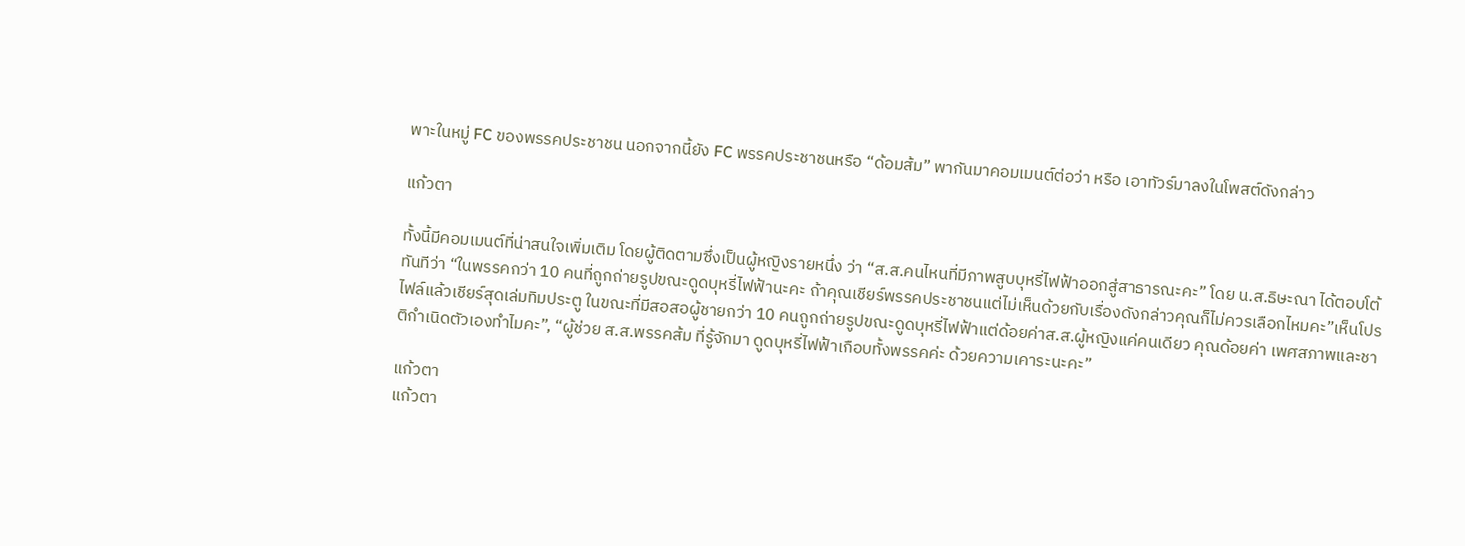พาะในหมู่ FC ของพรรคประชาชน นอกจากนี้ยัง FC พรรคประชาชนหรือ “ด้อมส้ม” พากันมาคอมเมนต์ต่อว่า หรือ เอาทัวร์มาลงในโพสต์ดังกล่าว

แก้วตา

ทั้งนี้มีคอมเมนต์ที่น่าสนใจเพิ่มเติม โดยผู้ติดตามซึ่งเป็นผู้หญิงรายหนึ่ง ว่า “ส.ส.คนไหนที่มีภาพสูบบุหรี่ไฟฟ้าออกสู่สาธารณะคะ” โดย น.ส.ธิษะณา ได้ตอบโต้ทันทีว่า “ในพรรคกว่า 10 คนที่ถูกถ่ายรูปขณะดูดบุหรี่ไฟฟ้านะคะ ถ้าคุณเชียร์พรรคประชาชนแต่ไม่เห็นด้วยกับเรื่องดังกล่าวคุณก็ไม่ควรเลือกไหมคะ”เห็นโปรไฟล์แล้วเชียร์สุดเล่มทิมประตู ในขณะที่มีสอสอผู้ชายกว่า 10 คนถูกถ่ายรูปขณะดูดบุหรี่ไฟฟ้าแต่ด้อยค่าส.ส.ผู้หญิงแค่คนเดียว คุณด้อยค่า เพศสภาพและชาติกำเนิดตัวเองทำไมคะ”, “ผู้ช่วย ส.ส.พรรคส้ม ที่รู้จักมา ดูดบุหรี่ไฟฟ้าเกือบทั้งพรรคค่ะ ด้วยความเคาระนะคะ”

แก้วตา
แก้วตา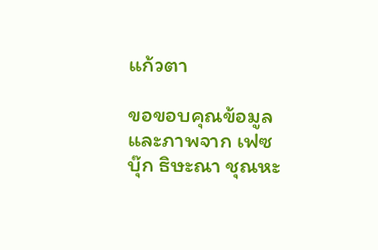แก้วตา

ขอขอบคุณข้อมูลและภาพจาก เฟซบุ๊ก ธิษะณา ชุณหะ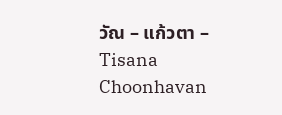วัณ – แก้วตา – Tisana Choonhavan